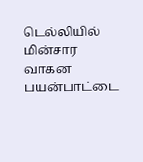டெல்லியில் மின்சார வாகன பயன்பாட்டை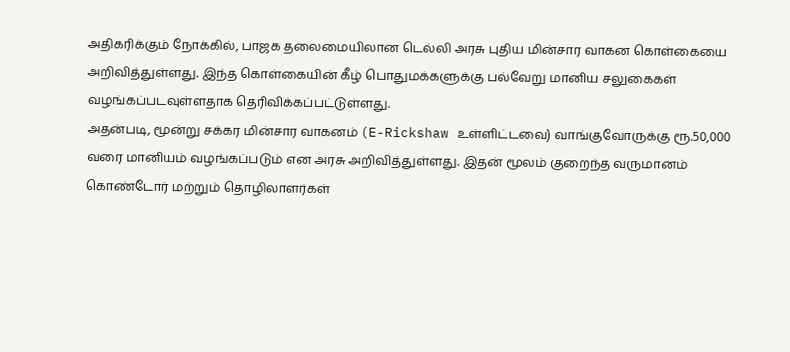அதிகரிக்கும் நோக்கில், பாஜக தலைமையிலான டெல்லி அரசு புதிய மின்சார வாகன கொள்கையை அறிவித்துள்ளது. இந்த கொள்கையின் கீழ் பொதுமக்களுக்கு பல்வேறு மானிய சலுகைகள் வழங்கப்படவுள்ளதாக தெரிவிக்கப்பட்டுள்ளது.
அதன்படி, மூன்று சக்கர மின்சார வாகனம் (E-Rickshaw உள்ளிட்டவை) வாங்குவோருக்கு ரூ.50,000 வரை மானியம் வழங்கப்படும் என அரசு அறிவித்துள்ளது. இதன் மூலம் குறைந்த வருமானம் கொண்டோர் மற்றும் தொழிலாளர்கள்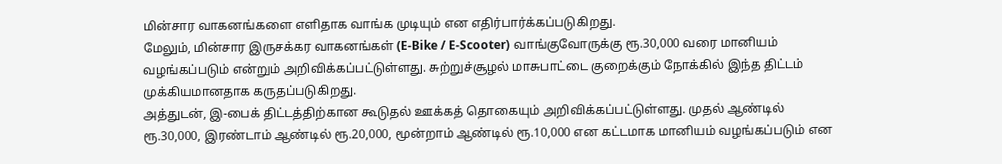மின்சார வாகனங்களை எளிதாக வாங்க முடியும் என எதிர்பார்க்கப்படுகிறது.
மேலும், மின்சார இருசக்கர வாகனங்கள் (E-Bike / E-Scooter) வாங்குவோருக்கு ரூ.30,000 வரை மானியம் வழங்கப்படும் என்றும் அறிவிக்கப்பட்டுள்ளது. சுற்றுச்சூழல் மாசுபாட்டை குறைக்கும் நோக்கில் இந்த திட்டம் முக்கியமானதாக கருதப்படுகிறது.
அத்துடன், இ-பைக் திட்டத்திற்கான கூடுதல் ஊக்கத் தொகையும் அறிவிக்கப்பட்டுள்ளது. முதல் ஆண்டில் ரூ.30,000, இரண்டாம் ஆண்டில் ரூ.20,000, மூன்றாம் ஆண்டில் ரூ.10,000 என கட்டமாக மானியம் வழங்கப்படும் என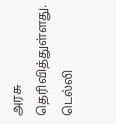அரசு தெரிவித்துள்ளது.
டெல்லி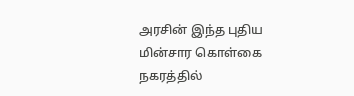அரசின் இந்த புதிய மின்சார கொள்கை நகரத்தில்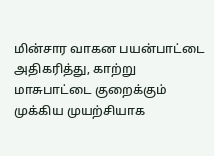மின்சார வாகன பயன்பாட்டை அதிகரித்து, காற்று மாசுபாட்டை குறைக்கும் முக்கிய முயற்சியாக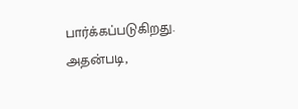பார்க்கப்படுகிறது.
அதன்படி,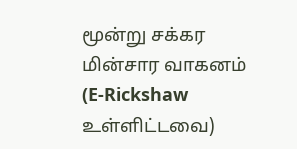மூன்று சக்கர மின்சார வாகனம் (E-Rickshaw உள்ளிட்டவை)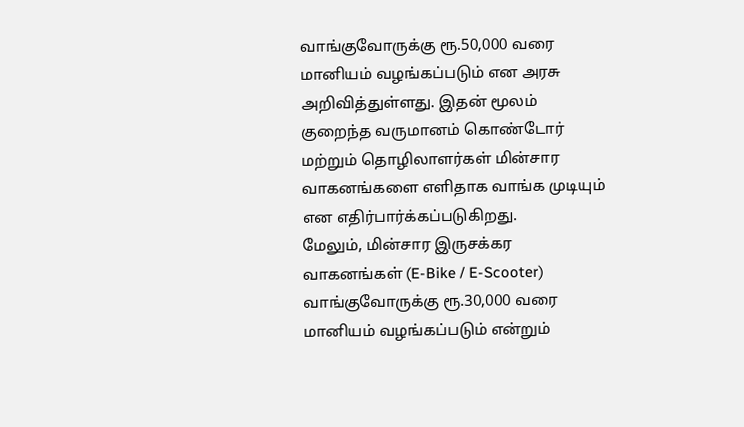வாங்குவோருக்கு ரூ.50,000 வரை மானியம் வழங்கப்படும் என அரசு அறிவித்துள்ளது. இதன் மூலம் குறைந்த வருமானம் கொண்டோர் மற்றும் தொழிலாளர்கள் மின்சார வாகனங்களை எளிதாக வாங்க முடியும் என எதிர்பார்க்கப்படுகிறது.
மேலும், மின்சார இருசக்கர வாகனங்கள் (E-Bike / E-Scooter) வாங்குவோருக்கு ரூ.30,000 வரை மானியம் வழங்கப்படும் என்றும்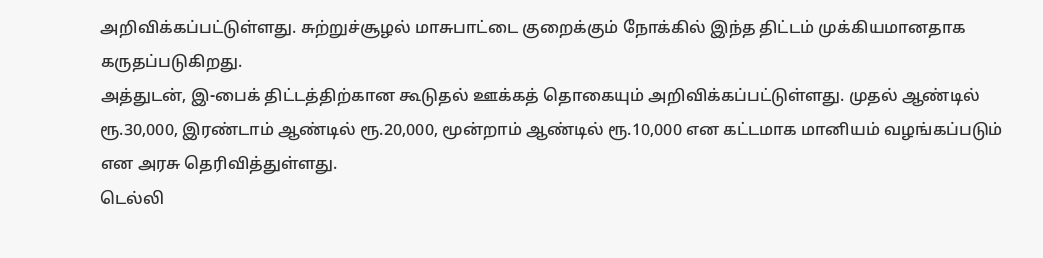அறிவிக்கப்பட்டுள்ளது. சுற்றுச்சூழல் மாசுபாட்டை குறைக்கும் நோக்கில் இந்த திட்டம் முக்கியமானதாக கருதப்படுகிறது.
அத்துடன், இ-பைக் திட்டத்திற்கான கூடுதல் ஊக்கத் தொகையும் அறிவிக்கப்பட்டுள்ளது. முதல் ஆண்டில் ரூ.30,000, இரண்டாம் ஆண்டில் ரூ.20,000, மூன்றாம் ஆண்டில் ரூ.10,000 என கட்டமாக மானியம் வழங்கப்படும் என அரசு தெரிவித்துள்ளது.
டெல்லி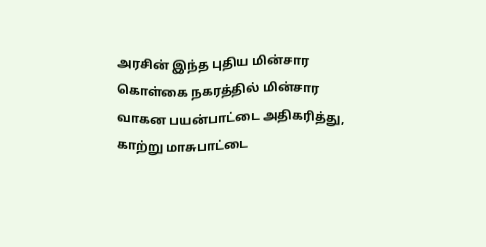அரசின் இந்த புதிய மின்சார கொள்கை நகரத்தில் மின்சார வாகன பயன்பாட்டை அதிகரித்து, காற்று மாசுபாட்டை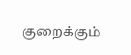குறைக்கும்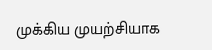முக்கிய முயற்சியாக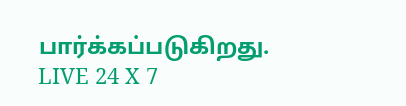பார்க்கப்படுகிறது.
LIVE 24 X 7